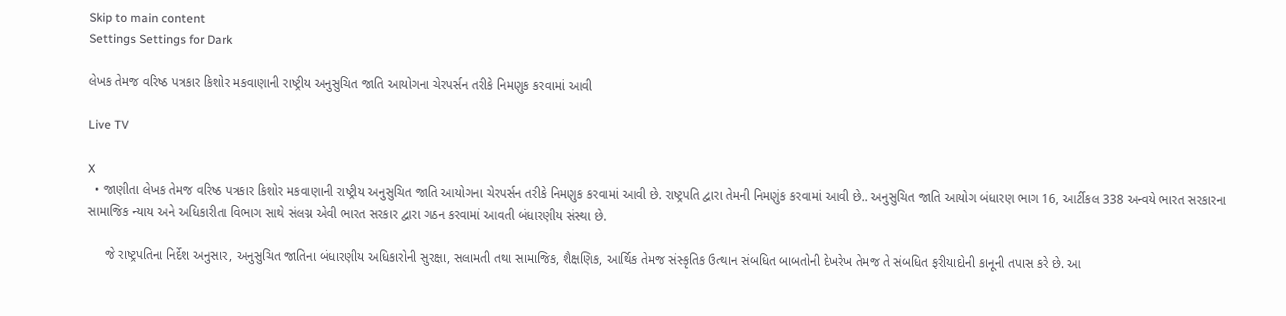Skip to main content
Settings Settings for Dark

લેખક તેમજ વરિષ્ઠ પત્રકાર કિશોર મકવાણાની રાષ્ટ્રીય અનુસુચિત જાતિ આયોગના ચેરપર્સન તરીકે નિમણુક કરવામાં આવી

Live TV

X
  • જાણીતા લેખક તેમજ વરિષ્ઠ પત્રકાર કિશોર મકવાણાની રાષ્ટ્રીય અનુસુચિત જાતિ આયોગના ચેરપર્સન તરીકે નિમણુક કરવામાં આવી છે. રાષ્ટ્રપતિ દ્વારા તેમની નિમણુંક કરવામાં આવી છે.. અનુસુચિત જાતિ આયોગ બંધારણ ભાગ 16, આર્ટીકલ 338 અન્વયે ભારત સરકારના સામાજિક ન્યાય અને અધિકારીતા વિભાગ સાથે સંલગ્ન એવી ભારત સરકાર દ્વારા ગઠન કરવામાં આવતી બંધારણીય સંસ્થા છે.

     જે રાષ્ટ્રપતિના નિર્દેશ અનુસાર, અનુસુચિત જાતિના બંધારણીય અધિકારોની સુરક્ષા, સલામતી તથા સામાજિક, શૈક્ષણિક, આર્થિક તેમજ સંસ્કૃતિક ઉત્થાન સંબધિત બાબતોની દેખરેખ તેમજ તે સંબધિત ફરીયાદોની કાનૂની તપાસ કરે છે. આ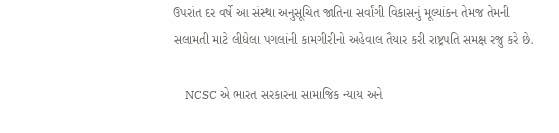ઉપરાંત દર વર્ષે આ સંસ્થા અનુસૂચિત જાતિના સર્વાંગી વિકાસનું મૂલ્યાંકન તેમજ તેમની સલામતી માટે લીધેલા પગલાંની કામગીરીનો અહેવાલ તૈયાર કરી રાષ્ટ્રપતિ સમક્ષ રજુ કરે છે.

    NCSC એ ભારત સરકારના સામાજિક ન્યાય અને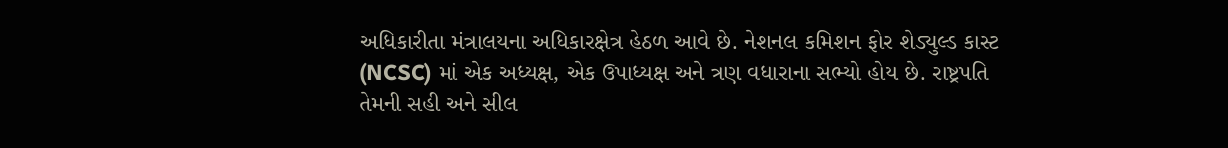અધિકારીતા મંત્રાલયના અધિકારક્ષેત્ર હેઠળ આવે છે. નેશનલ કમિશન ફોર શેડ્યુલ્ડ કાસ્ટ (NCSC) માં એક અધ્યક્ષ, એક ઉપાધ્યક્ષ અને ત્રણ વધારાના સભ્યો હોય છે. રાષ્ટ્રપતિ તેમની સહી અને સીલ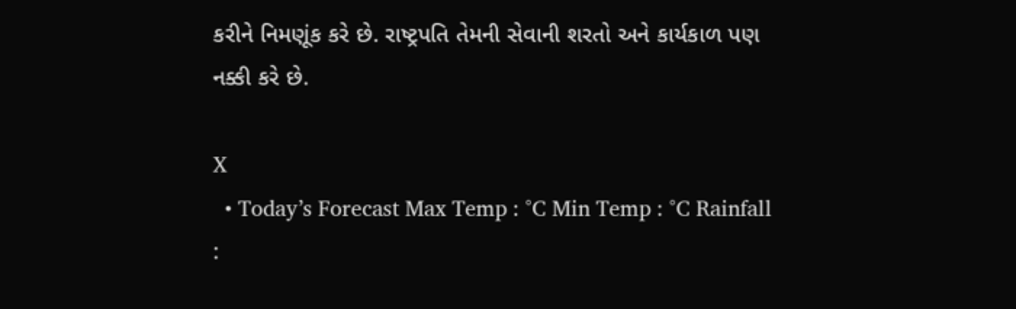કરીને નિમણૂંક કરે છે. રાષ્ટ્રપતિ તેમની સેવાની શરતો અને કાર્યકાળ પણ નક્કી કરે છે.

X
  • Today’s Forecast Max Temp : °C Min Temp : °C Rainfall :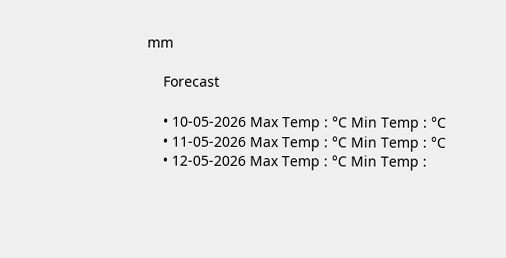mm

    Forecast

    • 10-05-2026 Max Temp : °C Min Temp : °C
    • 11-05-2026 Max Temp : °C Min Temp : °C
    • 12-05-2026 Max Temp : °C Min Temp :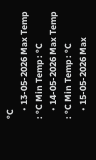°C
    • 13-05-2026 Max Temp : °C Min Temp : °C
    • 14-05-2026 Max Temp : °C Min Temp : °C
    • 15-05-2026 Max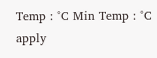Temp : °C Min Temp : °C
apply